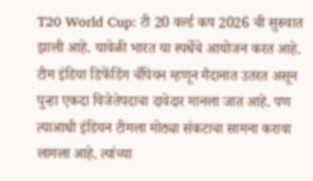T20 World Cup: टी 20 वर्ल्ड कप 2026 ची सुरुवात झाली आहे. यावेळी भारत या स्पर्धेचे आयोजन करत आहे. टीम इंडिया डिफेंडिंग चँपियन म्हणून मैदानात उतरत असून पुन्हा एकदा विजेतेपदाचा दावेदार मानला जात आहे. पण त्याआधी इंडियन टीमला मोठ्या संकटाचा सामना करावा लागला आहे. त्यांच्या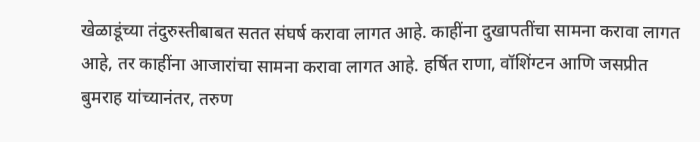खेळाडूंच्या तंदुरुस्तीबाबत सतत संघर्ष करावा लागत आहे. काहींना दुखापतींचा सामना करावा लागत आहे, तर काहींना आजारांचा सामना करावा लागत आहे. हर्षित राणा, वॉशिंग्टन आणि जसप्रीत बुमराह यांच्यानंतर, तरुण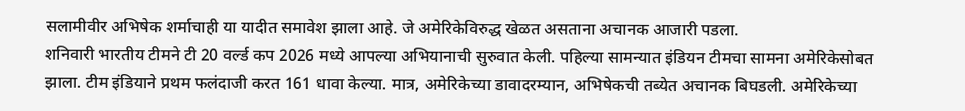सलामीवीर अभिषेक शर्माचाही या यादीत समावेश झाला आहे. जे अमेरिकेविरुद्ध खेळत असताना अचानक आजारी पडला.
शनिवारी भारतीय टीमने टी 20 वर्ल्ड कप 2026 मध्ये आपल्या अभियानाची सुरुवात केली. पहिल्या सामन्यात इंडियन टीमचा सामना अमेरिकेसोबत झाला. टीम इंडियाने प्रथम फलंदाजी करत 161 धावा केल्या. मात्र, अमेरिकेच्या डावादरम्यान, अभिषेकची तब्येत अचानक बिघडली. अमेरिकेच्या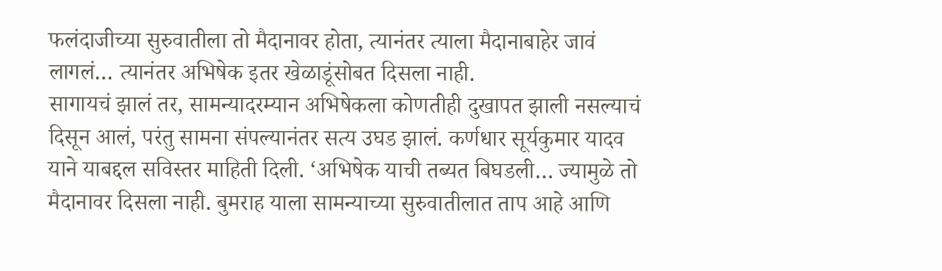फलंदाजीच्या सुरुवातीला तो मैदानावर होता, त्यानंतर त्याला मैदानाबाहेर जावं लागलं… त्यानंतर अभिषेक इतर खेळाडूंसोबत दिसला नाही.
सागायचं झालं तर, सामन्यादरम्यान अभिषेकला कोणतीही दुखापत झाली नसल्याचं दिसून आलं, परंतु सामना संपल्यानंतर सत्य उघड झालं. कर्णधार सूर्यकुमार यादव याने याबद्दल सविस्तर माहिती दिली. ‘अभिषेक याची तब्यत बिघडली… ज्यामुळे तो मैदानावर दिसला नाही. बुमराह याला सामन्याच्या सुरुवातीलात ताप आहे आणि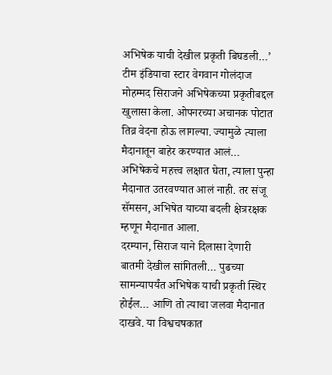अभिषेक याची देखील प्रकृती बिघडली…’
टीम इंडियाचा स्टार वेगवान गोलंदाज मोहम्मद सिराजने अभिषेकच्या प्रकृतीबद्दल खुलासा केला. ओपनरच्या अचानक पोटात तिव्र वेदना होऊ लागल्या. ज्यामुळे त्याला मैदानातून बाहेर करण्यात आलं… अभिषेकचे महत्त्व लक्षात घेता, त्याला पुन्हा मैदानात उतरवण्यात आलं नाही. तर संजू सॅमसन, अभिषेत याच्या बदली क्षेत्ररक्षक म्हणून मैदानात आला.
दरम्यान, सिराज याने दिलासा देणारी बातमी देखील सांगितली… पुढच्या सामन्यापर्यंत अभिषेक याची प्रकृती स्थिर होईल… आणि तो त्याचा जलवा मैदानात दाखवे. या विश्वचषकात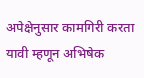अपेक्षेनुसार कामगिरी करता यावी म्हणून अभिषेक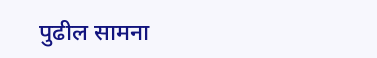पुढील सामना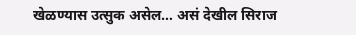खेळण्यास उत्सुक असेल… असं देखील सिराज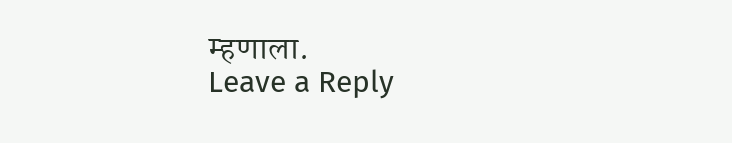म्हणाला.
Leave a Reply